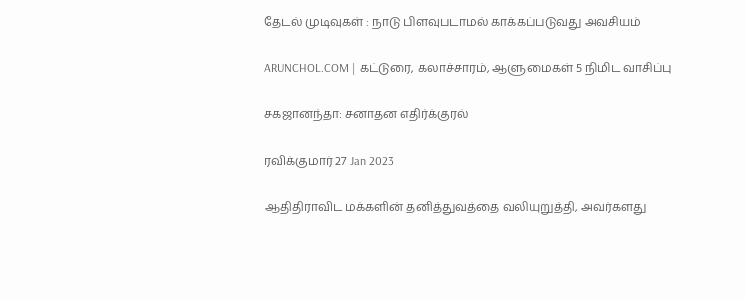தேடல் முடிவுகள் : நாடு பிளவுபடாமல் காக்கப்படுவது அவசியம்

ARUNCHOL.COM | கட்டுரை, கலாச்சாரம், ஆளுமைகள் 5 நிமிட வாசிப்பு

சகஜானந்தா: சனாதன எதிர்க்குரல்

ரவிக்குமார் 27 Jan 2023

ஆதிதிராவிட மக்களின் தனித்துவத்தை வலியுறுத்தி, அவர்களது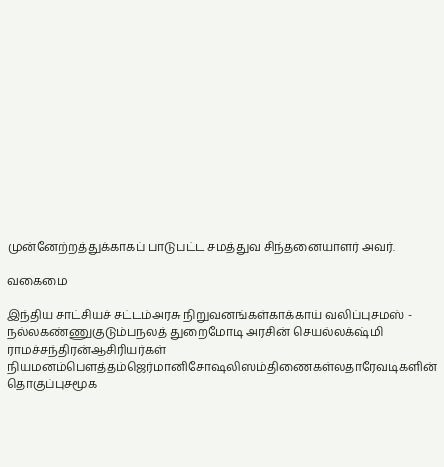முன்னேற்றத்துக்காகப் பாடுபட்ட சமத்துவ சிந்தனையாளர் அவர்.

வகைமை

இந்திய சாட்சியச் சட்டம்அரசு நிறுவனங்கள்காக்காய் வலிப்புசமஸ் - நல்லகண்ணுகுடும்பநலத் துறைமோடி அரசின் செயல்லக்‌ஷ்மி ராமச்சந்திரன்ஆசிரியர்கள் நியமனம்பௌத்தம்ஜெர்மானிசோஷலிஸம்திணைகள்லதாரேவடிகளின் தொகுப்புசமூக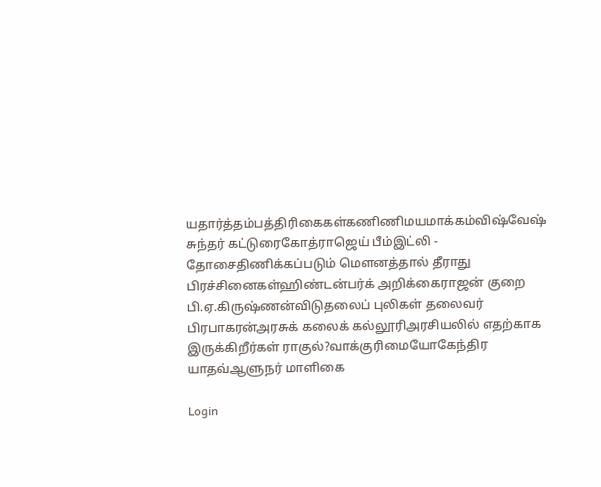யதார்த்தம்பத்திரிகைகள்கணிணிமயமாக்கம்விஷ்வேஷ் சுந்தர் கட்டுரைகோத்ராஜெய் பீம்இட்லி - தோசைதிணிக்கப்படும் மௌனத்தால் தீராது பிரச்சினைகள்ஹிண்டன்பர்க் அறிக்கைராஜன் குறை பி.ஏ.கிருஷ்ணன்விடுதலைப் புலிகள் தலைவர் பிரபாகரன்அரசுக் கலைக் கல்லூரிஅரசியலில் எதற்காக இருக்கிறீர்கள் ராகுல்?வாக்குரிமையோகேந்திர யாதவ்ஆளுநர் மாளிகை

Login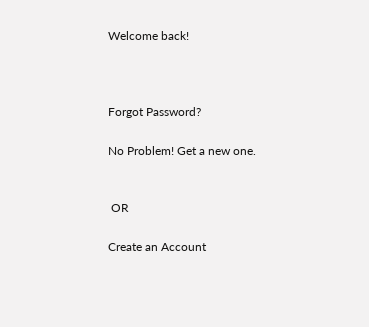Welcome back!



Forgot Password?

No Problem! Get a new one.


 OR

Create an Account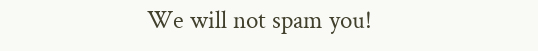We will not spam you!